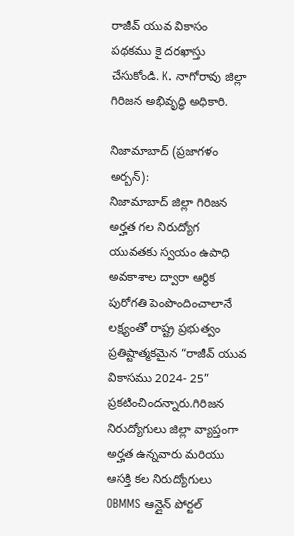రాజీవ్ యువ వికాసం పథకము కై దరఖాస్తు చేసుకోండి. K. నాగోరావు జిల్లా గిరిజన అభివృద్ధి అధికారి.

నిజామాబాద్ (ప్రజాగళం అర్బన్):
నిజామాబాద్ జిల్లా గిరిజన అర్హత గల నిరుద్యోగ యువతకు స్వయం ఉపాధి అవకాశాల ద్వారా ఆర్థిక పురోగతి పెంపొందించాలానే లక్ష్యంతో రాష్ట్ర ప్రభుత్వం ప్రతిష్టాత్మకమైన “రాజీవ్ యువ వికాసము 2024- 25” ప్రకటించిందన్నారు.గిరిజన నిరుద్యోగులు జిల్లా వ్యాప్తంగా అర్హత ఉన్నవారు మరియు ఆసక్తి కల నిరుద్యోగులు OBMMS ఆన్లైన్ పోర్టల్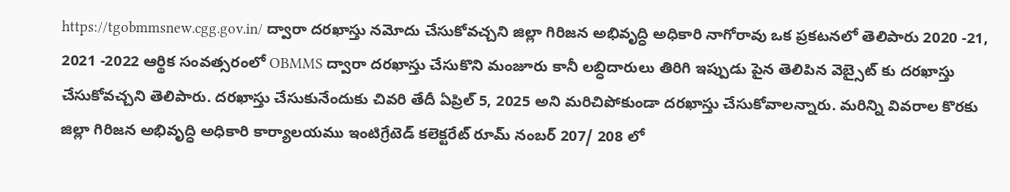https://tgobmmsnew.cgg.gov.in/ ద్వారా దరఖాస్తు నమోదు చేసుకోవచ్చని జిల్లా గిరిజన అభివృద్ధి అధికారి నాగోరావు ఒక ప్రకటనలో తెలిపారు 2020 -21,
2021 -2022 ఆర్థిక సంవత్సరంలో OBMMS ద్వారా దరఖాస్తు చేసుకొని మంజూరు కానీ లబ్ధిదారులు తిరిగి ఇప్పుడు పైన తెలిపిన వెబ్సైట్ కు దరఖాస్తు చేసుకోవచ్చని తెలిపారు. దరఖాస్తు చేసుకునేందుకు చివరి తేదీ ఏప్రిల్ 5, 2025 అని మరిచిపోకుండా దరఖాస్తు చేసుకోవాలన్నారు. మరిన్ని వివరాల కొరకు జిల్లా గిరిజన అభివృద్ధి అధికారి కార్యాలయము ఇంటిగ్రేటెడ్ కలెక్టరేట్ రూమ్ నంబర్ 207/ 208 లో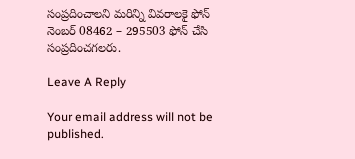సంప్రదించాలని మరిన్ని వివరాలకై ఫోన్ నెంబర్ 08462 – 295503 ఫోన్ చేసి సంప్రదించగలరు.

Leave A Reply

Your email address will not be published.